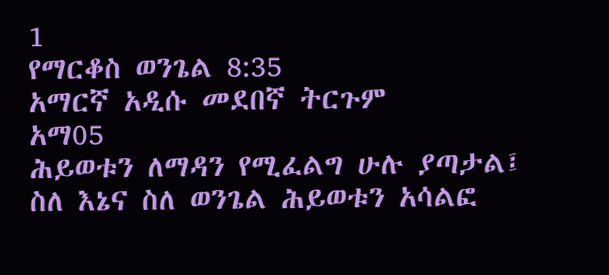1
የማርቆስ ወንጌል 8:35
አማርኛ አዲሱ መደበኛ ትርጉም
አማ05
ሕይወቱን ለማዳን የሚፈልግ ሁሉ ያጣታል፤ ስለ እኔና ስለ ወንጌል ሕይወቱን አሳልፎ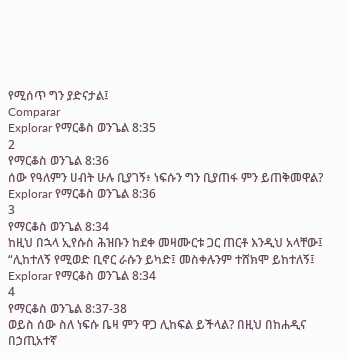የሚሰጥ ግን ያድናታል፤
Comparar
Explorar የማርቆስ ወንጌል 8:35
2
የማርቆስ ወንጌል 8:36
ሰው የዓለምን ሀብት ሁሉ ቢያገኝ፥ ነፍሱን ግን ቢያጠፋ ምን ይጠቅመዋል?
Explorar የማርቆስ ወንጌል 8:36
3
የማርቆስ ወንጌል 8:34
ከዚህ በኋላ ኢየሱስ ሕዝቡን ከደቀ መዛሙርቱ ጋር ጠርቶ እንዲህ አላቸው፤ “ሊከተለኝ የሚወድ ቢኖር ራሱን ይካድ፤ መስቀሉንም ተሸክሞ ይከተለኝ፤
Explorar የማርቆስ ወንጌል 8:34
4
የማርቆስ ወንጌል 8:37-38
ወይስ ሰው ስለ ነፍሱ ቤዛ ምን ዋጋ ሊከፍል ይችላል? በዚህ በከሐዲና በኃጢአተኛ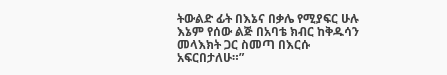ትውልድ ፊት በእኔና በቃሌ የሚያፍር ሁሉ እኔም የሰው ልጅ በአባቴ ክብር ከቅዱሳን መላእክት ጋር ስመጣ በእርሱ አፍርበታለሁ።”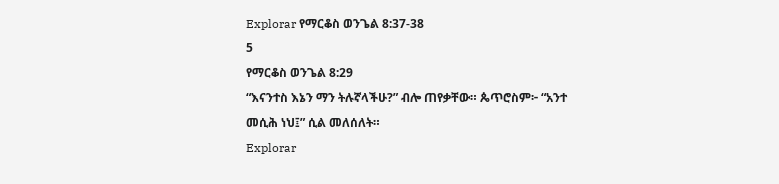Explorar የማርቆስ ወንጌል 8:37-38
5
የማርቆስ ወንጌል 8:29
“እናንተስ እኔን ማን ትሉኛላችሁ?” ብሎ ጠየቃቸው። ጴጥሮስም፦ “አንተ መሲሕ ነህ፤” ሲል መለሰለት።
Explorar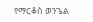የማርቆስ ወንጌል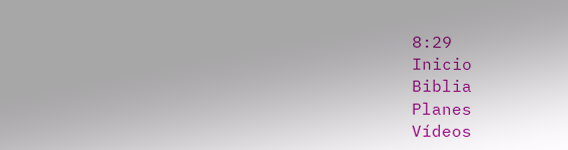8:29
Inicio
Biblia
Planes
Vídeos